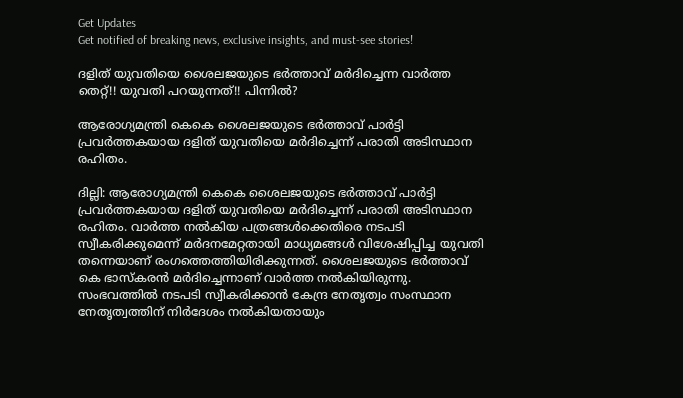Get Updates
Get notified of breaking news, exclusive insights, and must-see stories!

ദളിത് യുവതിയെ ശൈലജയുടെ ഭർത്താവ് മർദിച്ചെന്ന വാർത്ത തെറ്റ്!! യുവതി പറയുന്നത്!! പിന്നിൽ?

ആരോഗ്യമന്ത്രി കെകെ ശൈലജയുടെ ഭർത്താവ് പാർട്ടി പ്രവർത്തകയായ ദളിത് യുവതിയെ മർദിച്ചെന്ന് പരാതി അടിസ്ഥാന രഹിതം.

ദില്ലി: ആരോഗ്യമന്ത്രി കെകെ ശൈലജയുടെ ഭർത്താവ് പാർട്ടി പ്രവർത്തകയായ ദളിത് യുവതിയെ മർദിച്ചെന്ന് പരാതി അടിസ്ഥാന രഹിതം. വാർത്ത നൽകിയ പത്രങ്ങൾക്കെതിരെ നടപടി സ്വീകരിക്കുമെന്ന് മർദനമേറ്റതായി മാധ്യമങ്ങൾ വിശേഷിപ്പിച്ച യുവതി തന്നെയാണ് രംഗത്തെത്തിയിരിക്കുന്നത്. ശൈലജയുടെ ഭർത്താവ് കെ ഭാസ്കരൻ മർദിച്ചെന്നാണ് വാർത്ത നൽകിയിരുന്നു. സംഭവത്തിൽ നടപടി സ്വീകരിക്കാൻ കേന്ദ്ര നേതൃത്വം സംസ്ഥാന നേതൃത്വത്തിന് നിർദേശം നൽകിയതായും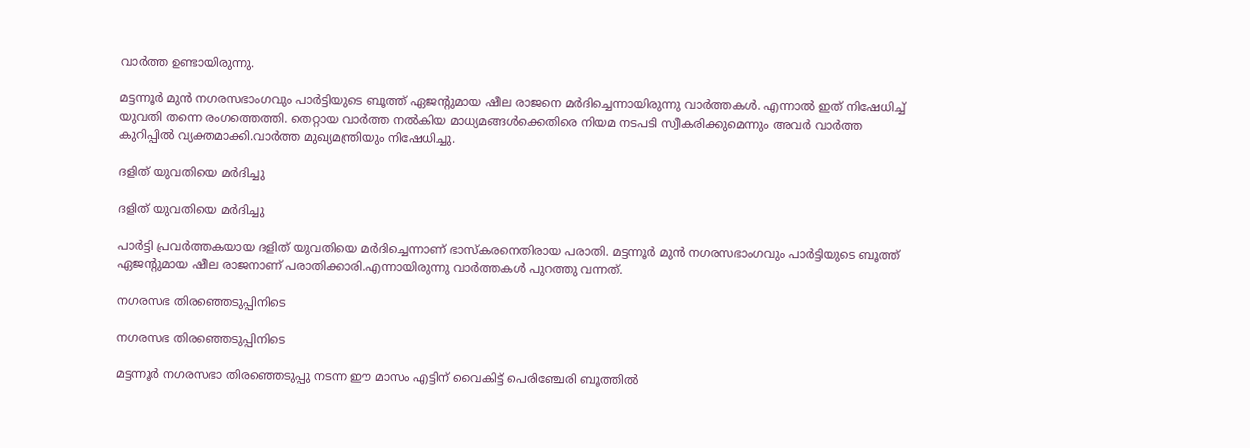വാർത്ത ഉണ്ടായിരുന്നു.

മട്ടന്നൂർ മുൻ നഗരസഭാംഗവും പാർട്ടിയുടെ ബൂത്ത് ഏജന്റുമായ ഷീല രാജനെ മർദിച്ചെന്നായിരുന്നു വാർത്തകൾ. എന്നാൽ ഇത് നിഷേധിച്ച് യുവതി തന്നെ രംഗത്തെത്തി. തെറ്റായ വാർത്ത നൽകിയ മാധ്യമങ്ങൾക്കെതിരെ നിയമ നടപടി സ്വീകരിക്കുമെന്നും അവർ വാർത്ത കുറിപ്പിൽ വ്യക്തമാക്കി.വാർത്ത മുഖ്യമന്ത്രിയും നിഷേധിച്ചു.

ദളിത് യുവതിയെ മർദിച്ചു

ദളിത് യുവതിയെ മർദിച്ചു

പാർട്ടി പ്രവർത്തകയായ ദളിത് യുവതിയെ മർദിച്ചെന്നാണ് ഭാസ്കരനെതിരായ പരാതി. മട്ടന്നൂർ മുൻ നഗരസഭാംഗവും പാർട്ടിയുടെ ബൂത്ത് ഏജന്റുമായ ഷീല രാജനാണ് പരാതിക്കാരി.എന്നായിരുന്നു വാർത്തകൾ പുറത്തു വന്നത്.

നഗരസഭ തിരഞ്ഞെടുപ്പിനിടെ

നഗരസഭ തിരഞ്ഞെടുപ്പിനിടെ

മട്ടന്നൂർ നഗരസഭാ തിരഞ്ഞെടുപ്പു നടന്ന ഈ മാസം എട്ടിന് വൈകിട്ട് പെരിഞ്ചേരി ബൂത്തിൽ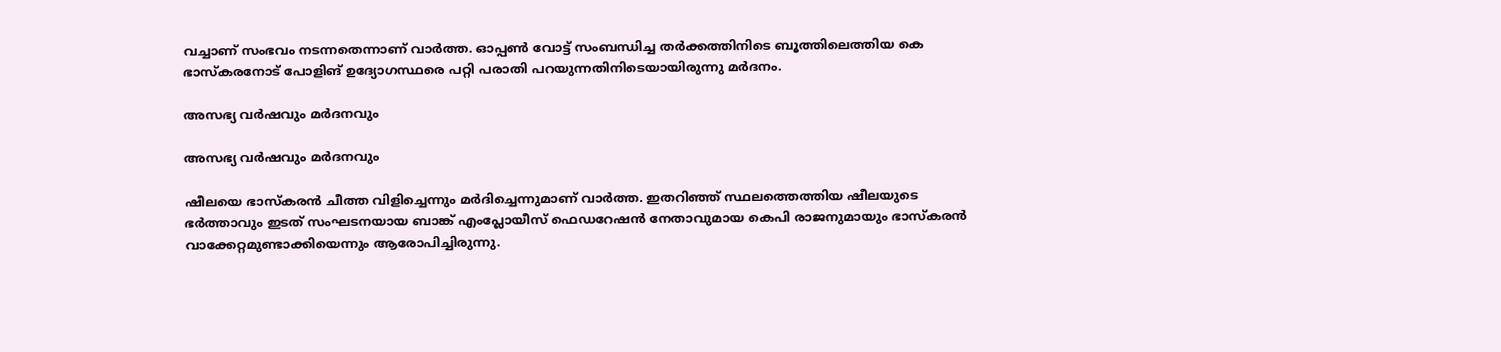വച്ചാണ് സംഭവം നടന്നതെന്നാണ് വാർത്ത. ഓപ്പൺ വോട്ട് സംബന്ധിച്ച തർക്കത്തിനിടെ ബൂത്തിലെത്തിയ കെ ഭാസ്കരനോട് പോളിങ് ഉദ്യോഗസ്ഥരെ പറ്റി പരാതി പറയുന്നതിനിടെയായിരുന്നു മർദനം.

അസഭ്യ വർഷവും മർദനവും

അസഭ്യ വർഷവും മർദനവും

ഷീലയെ ഭാസ്കരൻ ചീത്ത വിളിച്ചെന്നും മർദിച്ചെന്നുമാണ് വാർത്ത. ഇതറിഞ്ഞ് സ്ഥലത്തെത്തിയ ഷീലയുടെ ഭർത്താവും ഇടത് സംഘടനയായ ബാങ്ക് എംപ്ലോയീസ് ഫെഡറേഷൻ നേതാവുമായ കെപി രാജനുമായും ഭാസ്കരൻ വാക്കേറ്റമുണ്ടാക്കിയെന്നും ആരോപിച്ചിരുന്നു.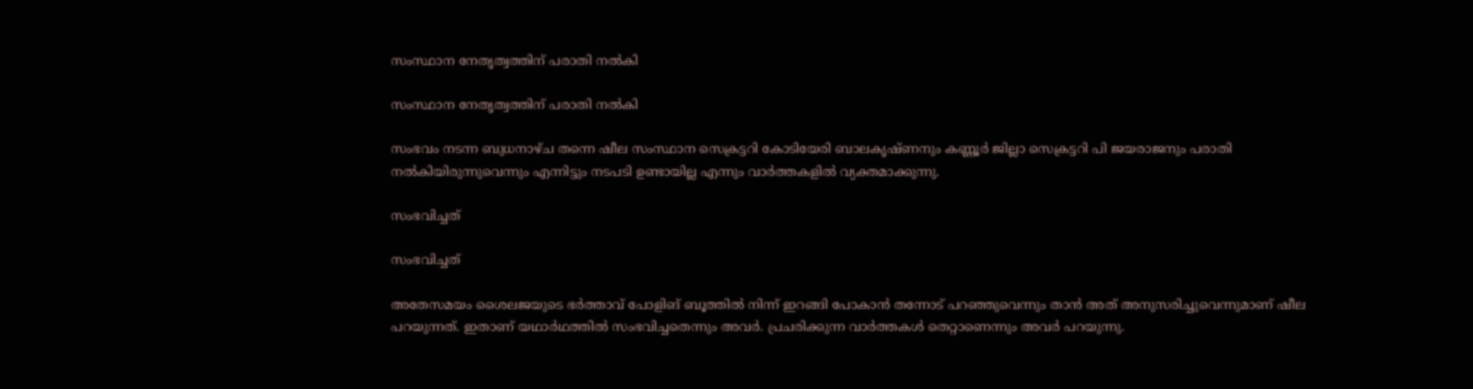സംസ്ഥാന നേതൃത്വത്തിന് പരാതി നൽകി

സംസ്ഥാന നേതൃത്വത്തിന് പരാതി നൽകി

സംഭവം നടന്ന ബുധനാഴ്ച തന്നെ ഷീല സംസ്ഥാന സെക്രട്ടറി കോടിയേരി ബാലകൃഷ്ണനും കണ്ണൂർ ജില്ലാ സെക്രട്ടറി പി ജയരാജനും പരാതി നൽകിയിരുന്നുവെന്നും എന്നിട്ടും നടപടി ഉണ്ടായില്ല എന്നും വാർത്തകളിൽ വ്യക്തമാക്കുന്നു.

സംഭവിച്ചത്

സംഭവിച്ചത്

അതേസമയം ശൈലജയുടെ ഭർത്താവ് പോളിങ് ബൂത്തിൽ നിന്ന് ഇറങ്ങി പോകാൻ തന്നോട് പറഞ്ഞുവെന്നും താൻ അത് അനുസരിച്ചുവെന്നുമാണ് ഷീല പറയുന്നത്. ഇതാണ് യഥാർഥത്തിൽ സംഭവിച്ചതെന്നും അവർ. പ്രചരിക്കുന്ന വാർത്തകൾ തെറ്റാണെന്നും അവർ പറയുന്നു.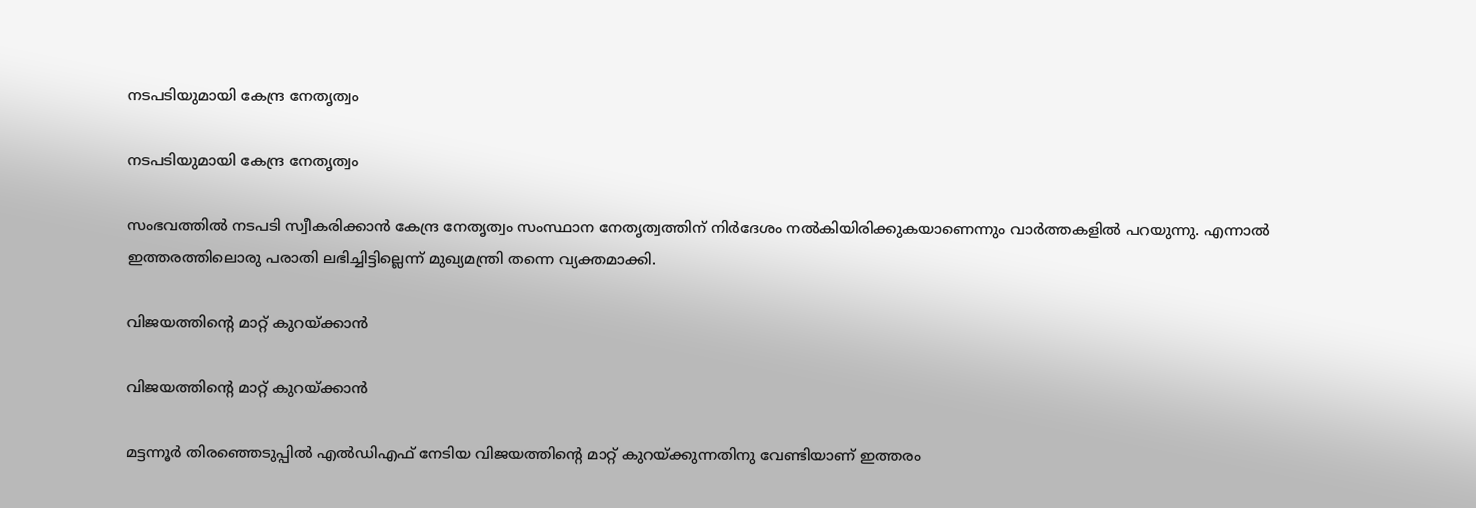നടപടിയുമായി കേന്ദ്ര നേതൃത്വം‌

നടപടിയുമായി കേന്ദ്ര നേതൃത്വം‌

സംഭവത്തിൽ നടപടി സ്വീകരിക്കാൻ കേന്ദ്ര നേതൃത്വം സംസ്ഥാന നേതൃത്വത്തിന് നിർദേശം നൽകിയിരിക്കുകയാണെന്നും വാർത്തകളിൽ പറയുന്നു. എന്നാൽ ഇത്തരത്തിലൊരു പരാതി ലഭിച്ചിട്ടില്ലെന്ന് മുഖ്യമന്ത്രി തന്നെ വ്യക്തമാക്കി.

വിജയത്തിന്റെ മാറ്റ് കുറയ്ക്കാൻ

വിജയത്തിന്റെ മാറ്റ് കുറയ്ക്കാൻ

മട്ടന്നൂർ തിരഞ്ഞെടുപ്പിൽ എൽഡിഎഫ് നേടിയ വിജയത്തിന്റെ മാറ്റ് കുറയ്ക്കുന്നതിനു വേണ്ടിയാണ് ഇത്തരം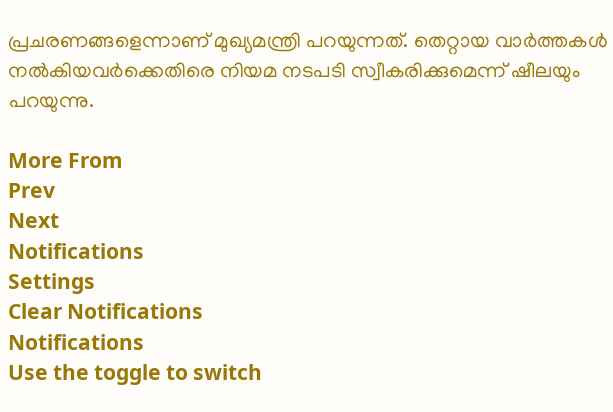പ്രചരണങ്ങളെന്നാണ് മുഖ്യമന്ത്രി പറയുന്നത്. തെറ്റായ വാർത്തകൾ നൽകിയവർക്കെതിരെ നിയമ നടപടി സ്വീകരിക്കുമെന്ന് ഷീലയും പറയുന്നു.

More From
Prev
Next
Notifications
Settings
Clear Notifications
Notifications
Use the toggle to switch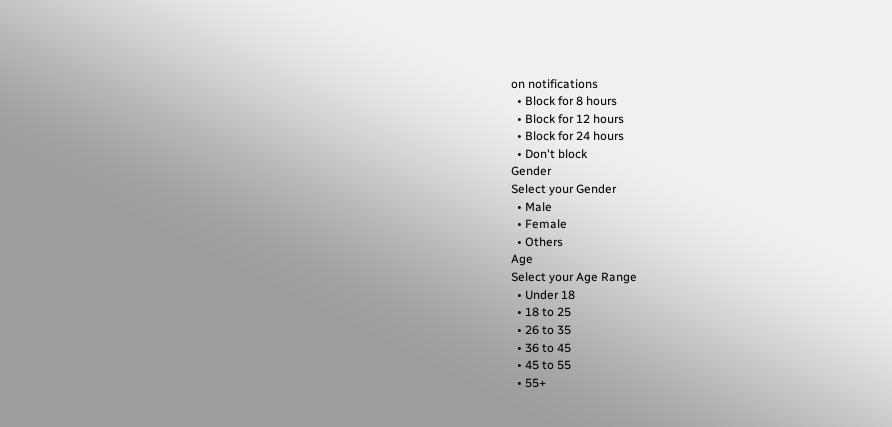on notifications
  • Block for 8 hours
  • Block for 12 hours
  • Block for 24 hours
  • Don't block
Gender
Select your Gender
  • Male
  • Female
  • Others
Age
Select your Age Range
  • Under 18
  • 18 to 25
  • 26 to 35
  • 36 to 45
  • 45 to 55
  • 55+